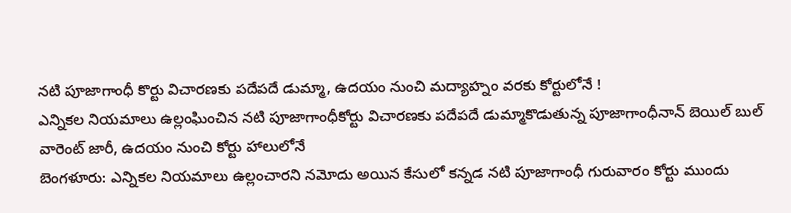నటి పూజాగాంధీ కొర్టు విచారణకు పదేపదే డుమ్మా, ఉదయం నుంచి మద్యాహ్నం వరకు కోర్టులోనే !
ఎన్నికల నియమాలు ఉల్లంఘించిన నటి పూజాగాంధీకోర్టు విచారణకు పదేపదే డుమ్మాకొడుతున్న పూజాగాంధీనాన్ బెయిల్ బుల్ వారెంట్ జారీ, ఉదయం నుంచి కోర్టు హాలులోనే
బెంగళూరు: ఎన్నికల నియమాలు ఉల్లంచారని నమోదు అయిన కేసులో కన్నడ నటి పూజాగాంధీ గురువారం కోర్టు ముందు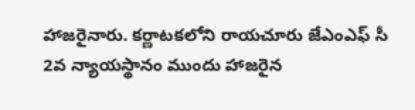హాజరైనారు. కర్ణాటకలోని రాయచూరు జేఎంఎఫ్ సీ 2వ న్యాయస్థానం ముందు హాజరైన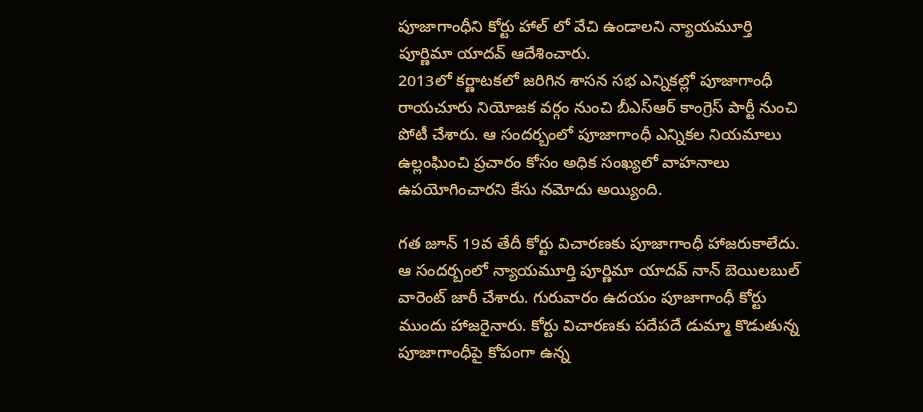పూజాగాంధీని కోర్టు హాల్ లో వేచి ఉండాలని న్యాయమూర్తి పూర్ణిమా యాదవ్ ఆదేశించారు.
2013లో కర్ణాటకలో జరిగిన శాసన సభ ఎన్నికల్లో పూజాగాంధీ రాయచూరు నియోజక వర్గం నుంచి బీఎస్ఆర్ కాంగ్రెస్ పార్టీ నుంచి పోటీ చేశారు. ఆ సందర్బంలో పూజాగాంధీ ఎన్నికల నియమాలు ఉల్లంఘించి ప్రచారం కోసం అధిక సంఖ్యలో వాహనాలు ఉపయోగించారని కేసు నమోదు అయ్యింది.

గత జూన్ 19వ తేదీ కోర్టు విచారణకు పూజాగాంధీ హాజరుకాలేదు. ఆ సందర్బంలో న్యాయమూర్తి పూర్ణిమా యాదవ్ నాన్ బెయిలబుల్ వారెంట్ జారీ చేశారు. గురువారం ఉదయం పూజాగాంధీ కోర్టు ముందు హాజరైనారు. కోర్టు విచారణకు పదేపదే డుమ్మా కొడుతున్న పూజాగాంధీపై కోపంగా ఉన్న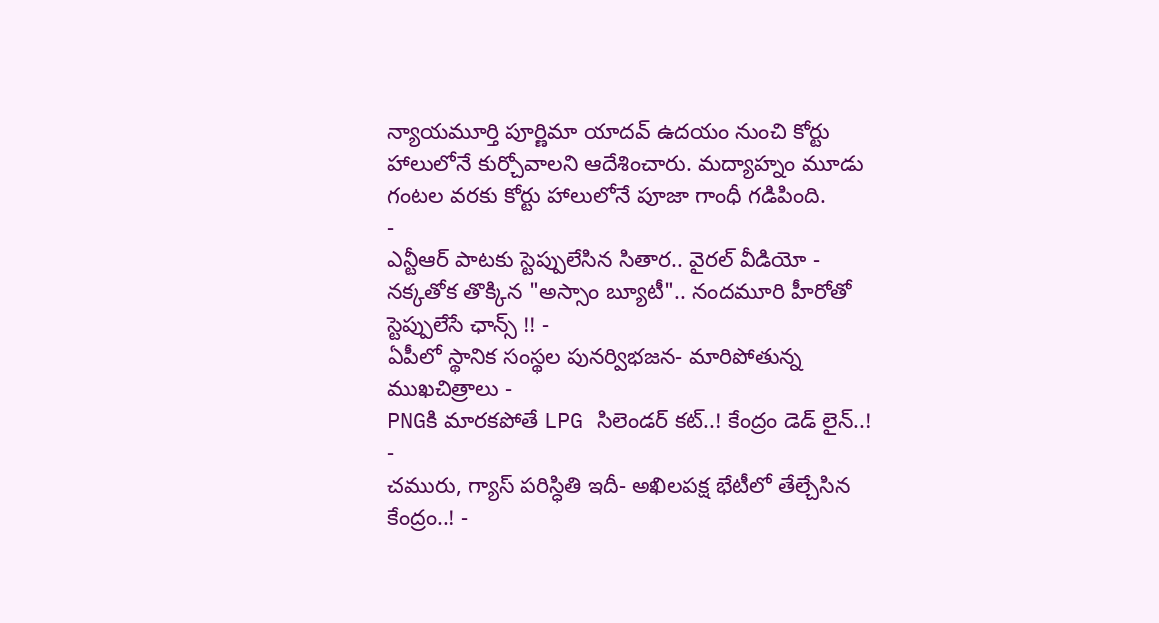న్యాయమూర్తి పూర్ణిమా యాదవ్ ఉదయం నుంచి కోర్టు హాలులోనే కుర్చోవాలని ఆదేశించారు. మద్యాహ్నం మూడు గంటల వరకు కోర్టు హాలులోనే పూజా గాంధీ గడిపింది.
-
ఎన్టీఆర్ పాటకు స్టెప్పులేసిన సితార.. వైరల్ వీడియో -
నక్కతోక తొక్కిన "అస్సాం బ్యూటీ".. నందమూరి హీరోతో స్టెప్పులేసే ఛాన్స్ !! -
ఏపీలో స్థానిక సంస్థల పునర్విభజన- మారిపోతున్న ముఖచిత్రాలు -
PNGకి మారకపోతే LPG సిలెండర్ కట్..! కేంద్రం డెడ్ లైన్..! -
చమురు, గ్యాస్ పరిస్ధితి ఇదీ- అఖిలపక్ష భేటీలో తేల్చేసిన కేంద్రం..! -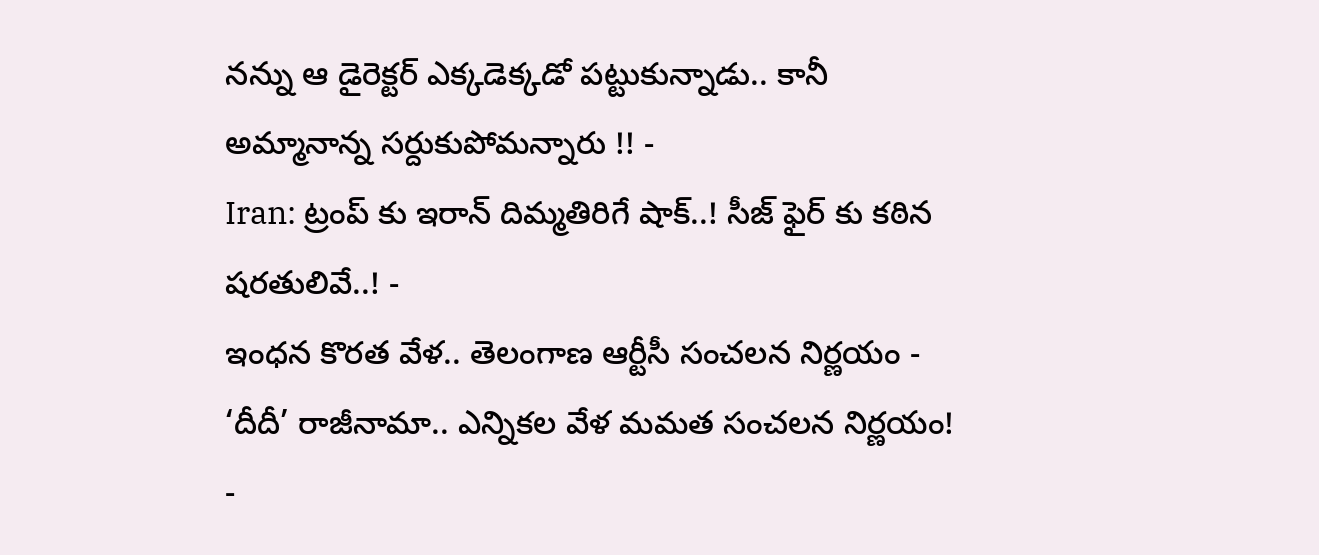నన్ను ఆ డైరెక్టర్ ఎక్కడెక్కడో పట్టుకున్నాడు.. కానీ అమ్మానాన్న సర్దుకుపోమన్నారు !! -
Iran: ట్రంప్ కు ఇరాన్ దిమ్మతిరిగే షాక్..! సీజ్ ఫైర్ కు కఠిన షరతులివే..! -
ఇంధన కొరత వేళ.. తెలంగాణ ఆర్టీసీ సంచలన నిర్ణయం -
‘దీదీ’ రాజీనామా.. ఎన్నికల వేళ మమత సంచలన నిర్ణయం! -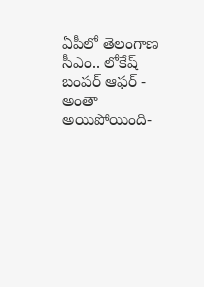ఏపీలో తెలంగాణ సీఎం.. లోకేష్ బంపర్ ఆఫర్ -
అంతా అయిపోయింది-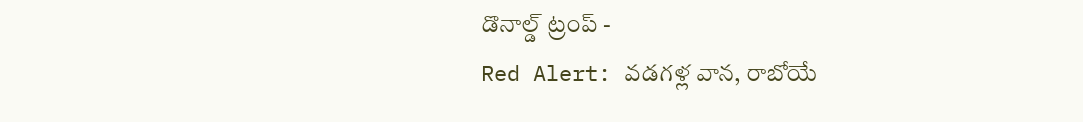డొనాల్డ్ ట్రంప్ -
Red Alert: వడగళ్ల వాన, రాబోయే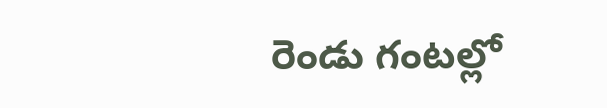రెండు గంటల్లో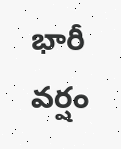భారీ వర్షం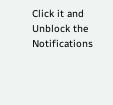Click it and Unblock the Notifications